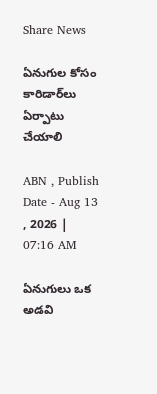Share News

ఏనుగుల కోసం కారిడార్‌లు ఏర్పాటు చేయాలి

ABN , Publish Date - Aug 13 , 2026 | 07:16 AM

ఏనుగులు ఒక అడవి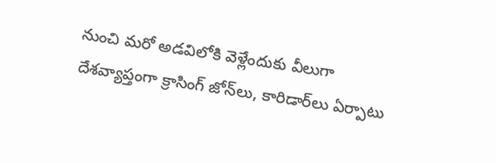నుంచి మరో అడవిలోకి వెళ్లేందుకు వీలుగా దేశవ్యాప్తంగా క్రాసింగ్‌ జోన్‌లు, కారిడార్‌లు ఏర్పాటు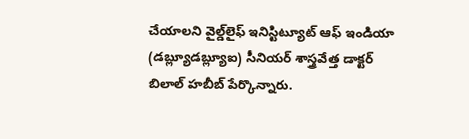చేయాలని వైల్డ్‌లైఫ్‌ ఇనిస్టిట్యూట్‌ ఆఫ్‌ ఇండియా (డబ్ల్యూడబ్ల్యూఐ) సీనియర్‌ శాస్త్రవేత్త డాక్టర్‌ బిలాల్‌ హబీబ్‌ పేర్కొన్నారు.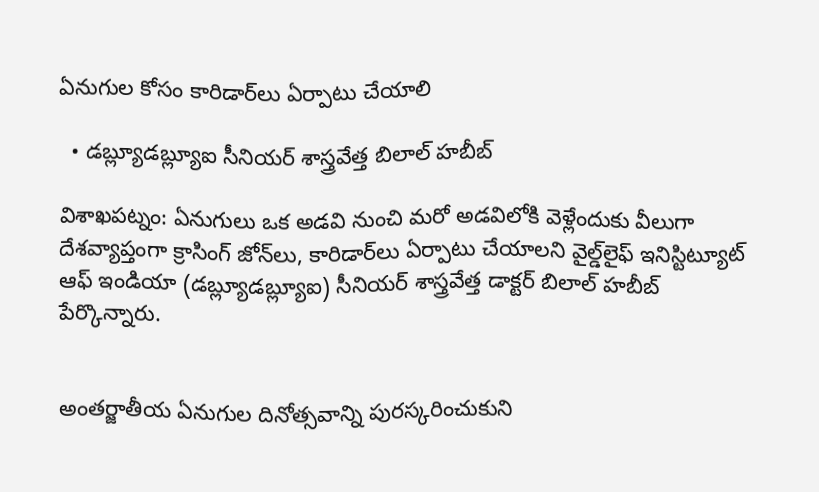ఏనుగుల కోసం కారిడార్‌లు ఏర్పాటు చేయాలి

  • డబ్ల్యూడబ్ల్యూఐ సీనియర్‌ శాస్త్రవేత్త బిలాల్‌ హబీబ్‌

విశాఖపట్నం: ఏనుగులు ఒక అడవి నుంచి మరో అడవిలోకి వెళ్లేందుకు వీలుగా దేశవ్యాప్తంగా క్రాసింగ్‌ జోన్‌లు, కారిడార్‌లు ఏర్పాటు చేయాలని వైల్డ్‌లైఫ్‌ ఇనిస్టిట్యూట్‌ ఆఫ్‌ ఇండియా (డబ్ల్యూడబ్ల్యూఐ) సీనియర్‌ శాస్త్రవేత్త డాక్టర్‌ బిలాల్‌ హబీబ్‌ పేర్కొన్నారు.


అంతర్జాతీయ ఏనుగుల దినోత్సవాన్ని పురస్కరించుకుని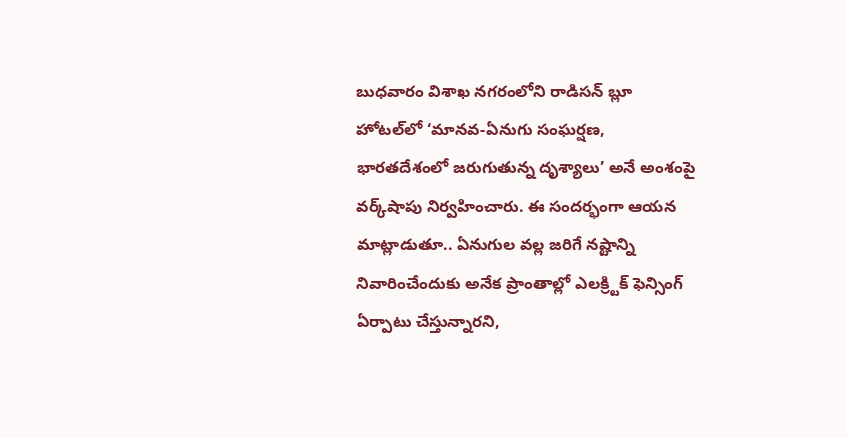బుధవారం విశాఖ నగరంలోని రాడిసన్‌ బ్లూ హోటల్‌లో ‘మానవ-ఏనుగు సంఘర్షణ, భారతదేశంలో జరుగుతున్న దృశ్యాలు’ అనే అంశంపై వర్క్‌షాపు నిర్వహించారు. ఈ సందర్భంగా ఆయన మాట్లాడుతూ.. ఏనుగుల వల్ల జరిగే నష్టాన్ని నివారించేందుకు అనేక ప్రాంతాల్లో ఎలక్ర్టిక్‌ ఫెన్సింగ్‌ ఏర్పాటు చేస్తున్నారని,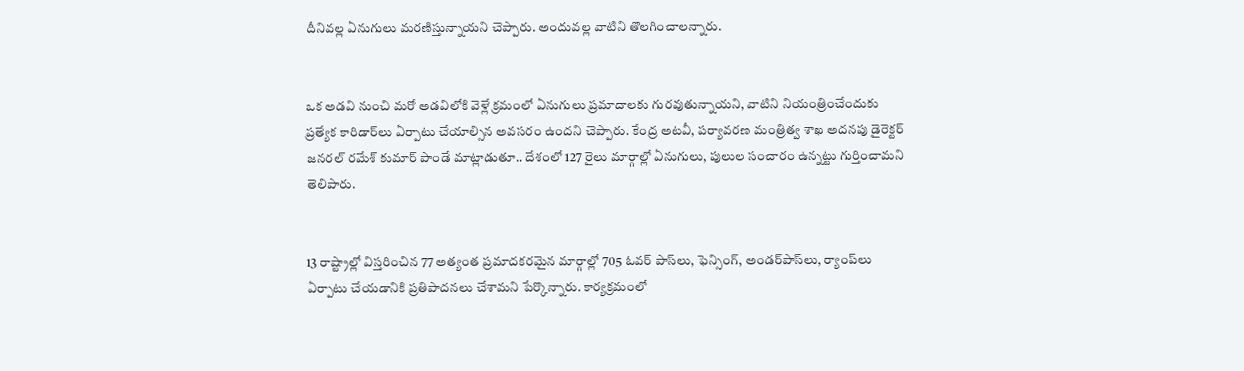దీనివల్ల ఏనుగులు మరణిస్తున్నాయని చెప్పారు. అందువల్ల వాటిని తొలగించాలన్నారు.


ఒక అడవి నుంచి మరో అడవిలోకి వెళ్లే క్రమంలో ఏనుగులు ప్రమాదాలకు గురవుతున్నాయని, వాటిని నియంత్రించేందుకు ప్రత్యేక కారిడార్‌లు ఏర్పాటు చేయాల్సిన అవసరం ఉందని చెప్పారు. కేంద్ర అటవీ, పర్యావరణ మంత్రిత్వ శాఖ అదనపు డైరెక్టర్‌ జనరల్‌ రమేశ్‌ కుమార్‌ పాండే మాట్లాడుతూ.. దేశంలో 127 రైలు మార్గాల్లో ఏనుగులు, పులుల సంచారం ఉన్నట్టు గుర్తించామని తెలిపారు.


13 రాష్ట్రాల్లో విస్తరించిన 77 అత్యంత ప్రమాదకరమైన మార్గాల్లో 705 ఓవర్‌ పాస్‌లు, ఫెన్సింగ్‌, అండర్‌పాస్‌లు, ర్యాంప్‌లు ఏర్పాటు చేయడానికి ప్రతిపాదనలు చేశామని పేర్కొన్నారు. కార్యక్రమంలో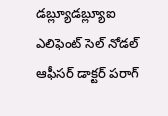డబ్ల్యూడబ్ల్యూఐ ఎలిఫెంట్‌ సెల్‌ నోడల్‌ ఆఫీసర్‌ డాక్టర్‌ పరాగ్‌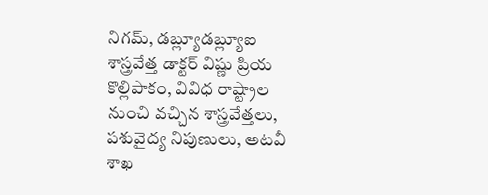నిగమ్‌, డబ్ల్యూడబ్ల్యూఐ శాస్త్రవేత్త డాక్టర్‌ విష్ణు ప్రియ కొల్లిపాకం, వివిధ రాష్ట్రాల నుంచి వచ్చిన శాస్త్రవేత్తలు, పశువైద్య నిపుణులు, అటవీ శాఖ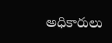అధికారులు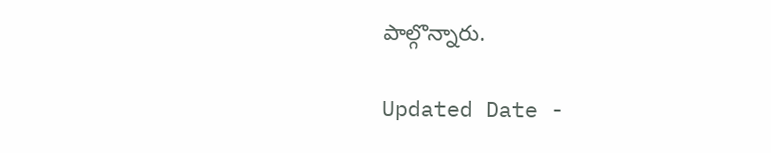పాల్గొన్నారు.

Updated Date -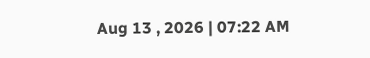Aug 13 , 2026 | 07:22 AM